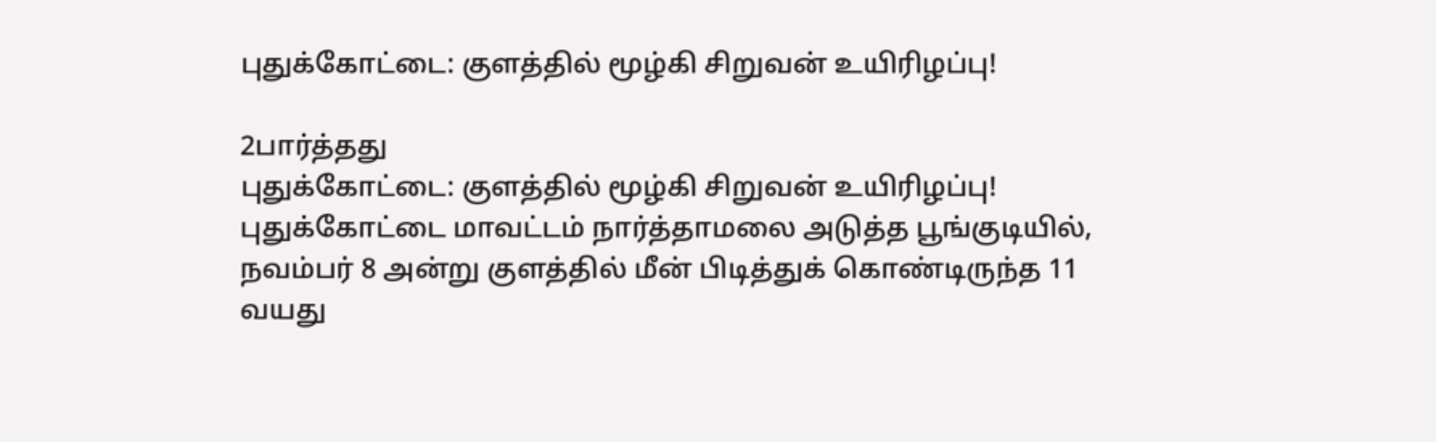புதுக்கோட்டை: குளத்தில் மூழ்கி சிறுவன் உயிரிழப்பு!

2பார்த்தது
புதுக்கோட்டை: குளத்தில் மூழ்கி சிறுவன் உயிரிழப்பு!
புதுக்கோட்டை மாவட்டம் நார்த்தாமலை அடுத்த பூங்குடியில், நவம்பர் 8 அன்று குளத்தில் மீன் பிடித்துக் கொண்டிருந்த 11 வயது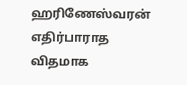ஹரிணேஸ்வரன் எதிர்பாராத விதமாக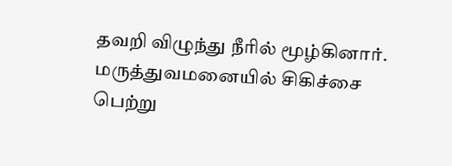தவறி விழுந்து நீரில் மூழ்கினார். மருத்துவமனையில் சிகிச்சை பெற்று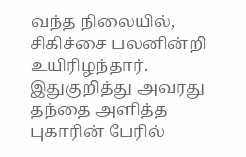வந்த நிலையில், சிகிச்சை பலனின்றி உயிரிழந்தார். இதுகுறித்து அவரது தந்தை அளித்த புகாரின் பேரில்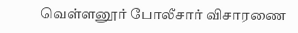வெள்ளனூர் போலீசார் விசாரணை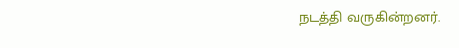நடத்தி வருகின்றனர்.